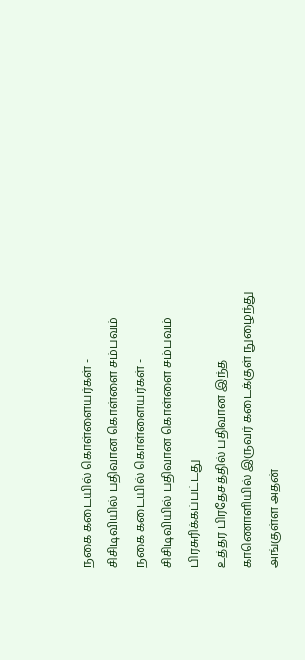நகை கடையில் கொள்ளையர்கள் - சிசிடிவியில் பதிவான கொள்ளை சம்பவம்
நகை கடையில் கொள்ளையர்கள் - சிசிடிவியில் பதிவான கொள்ளை சம்பவம்
பிரசுரிக்கப்பட்டது
உத்தர பிரதேசத்தில் பதிவான இந்த காணொளியில் இருவர் கடைக்குள் நுழைந்து அங்குள்ள அதன்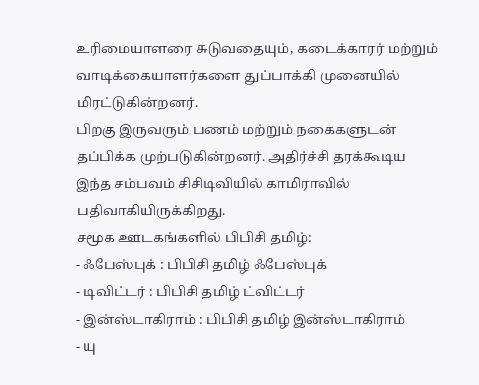உரிமையாளரை சுடுவதையும், கடைக்காரர் மற்றும் வாடிக்கையாளர்களை துப்பாக்கி முனையில் மிரட்டுகின்றனர்.
பிறகு இருவரும் பணம் மற்றும் நகைகளுடன் தப்பிக்க முற்படுகின்றனர். அதிர்ச்சி தரக்கூடிய இந்த சம்பவம் சிசிடிவியில் காமிராவில் பதிவாகியிருக்கிறது.
சமூக ஊடகங்களில் பிபிசி தமிழ்:
- ஃபேஸ்புக் : பிபிசி தமிழ் ஃபேஸ்புக்
- டிவிட்டர் : பிபிசி தமிழ் ட்விட்டர்
- இன்ஸ்டாகிராம் : பிபிசி தமிழ் இன்ஸ்டாகிராம்
- யு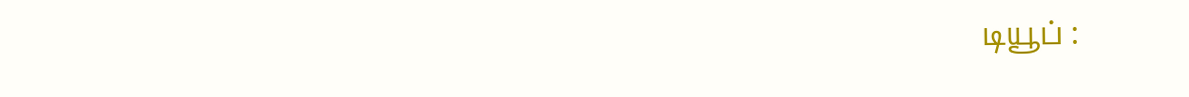டியூப் :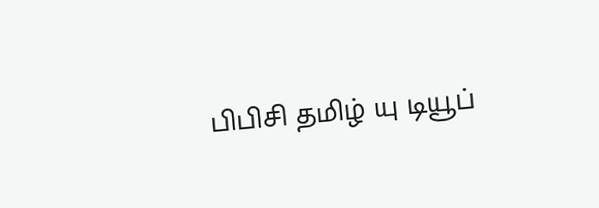பிபிசி தமிழ் யு டியூப்